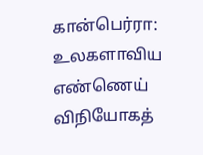கான்பெர்ரா: உலகளாவிய எண்ணெய் விநியோகத்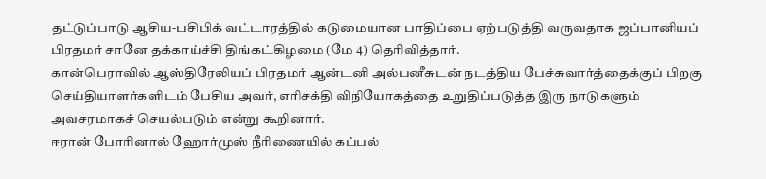தட்டுப்பாடு ஆசிய-பசிபிக் வட்டாரத்தில் கடுமையான பாதிப்பை ஏற்படுத்தி வருவதாக ஜப்பானியப் பிரதமர் சானே தக்காய்ச்சி திங்கட்கிழமை (மே 4) தெரிவித்தார்.
கான்பெராவில் ஆஸ்திரேலியப் பிரதமர் ஆன்டனி அல்பனீசுடன் நடத்திய பேச்சுவார்த்தைக்குப் பிறகு செய்தியாளர்களிடம் பேசிய அவர், எரிசக்தி விநியோகத்தை உறுதிப்படுத்த இரு நாடுகளும் அவசரமாகச் செயல்படும் என்று கூறினார்.
ஈரான் போரினால் ஹோர்முஸ் நீரிணையில் கப்பல்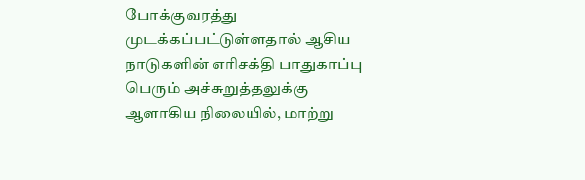போக்குவரத்து முடக்கப்பட்டுள்ளதால் ஆசிய நாடுகளின் எரிசக்தி பாதுகாப்பு பெரும் அச்சுறுத்தலுக்கு ஆளாகிய நிலையில், மாற்று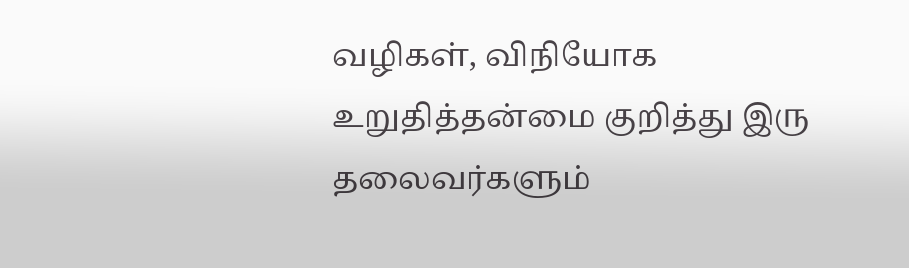வழிகள், விநியோக உறுதித்தன்மை குறித்து இரு தலைவர்களும்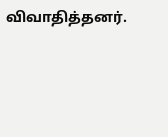விவாதித்தனர்.